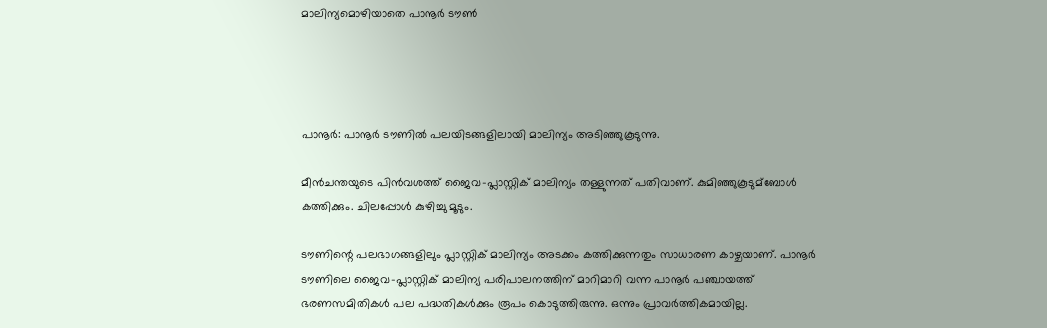മാലിന്യമൊഴിയാതെ പാനൂര്‍ ടൗണ്‍




പാനൂര്‍: പാനൂര്‍ ടൗണില്‍ പലയിടങ്ങളിലായി മാലിന്യം അടിഞ്ഞുകൂടുന്നു.

മീന്‍ചന്തയുടെ പിന്‍വശത്ത് ജൈവ-പ്ലാസ്റ്റിക് മാലിന്യം തള്ളുന്നത് പതിവാണ്. കുമിഞ്ഞുകൂടുമ്ബോള്‍ കത്തിക്കും. ചിലപ്പോള്‍ കുഴിച്ചു മൂടും.

ടൗണിന്റെ പലഭാഗങ്ങളിലും പ്ലാസ്റ്റിക് മാലിന്യം അടക്കം കത്തിക്കുന്നതും സാധാരണ കാഴ്ചയാണ്. പാനൂര്‍ ടൗണിലെ ജൈവ-പ്ലാസ്റ്റിക് മാലിന്യ പരിപാലനത്തിന് മാറിമാറി വന്ന പാനൂര്‍ പഞ്ചായത്ത് ഭരണസമിതികള്‍ പല പദ്ധതികള്‍ക്കും രൂപം കൊടുത്തിരുന്നു. ഒന്നും പ്രാവര്‍ത്തികമായില്ല.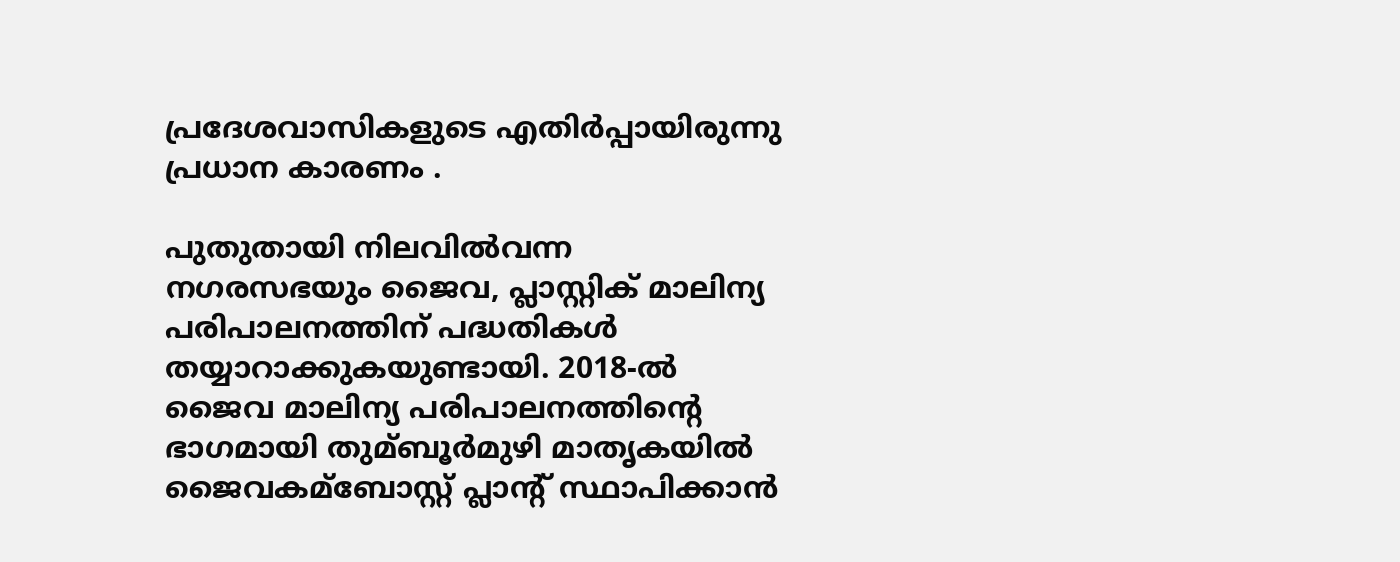പ്രദേശവാസികളുടെ എതിര്‍പ്പായിരുന്നു പ്രധാന കാരണം .

പുതുതായി നിലവില്‍വന്ന നഗരസഭയും ജൈവ, പ്ലാസ്റ്റിക് മാലിന്യ പരിപാലനത്തിന് പദ്ധതികള്‍ തയ്യാറാക്കുകയുണ്ടായി. 2018-ല്‍ ജൈവ മാലിന്യ പരിപാലനത്തിന്റെ ഭാഗമായി തുമ്ബൂര്‍മുഴി മാതൃകയില്‍ ജൈവകമ്ബോസ്റ്റ് പ്ലാന്റ് സ്ഥാപിക്കാന്‍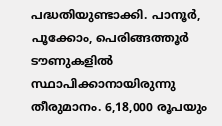പദ്ധതിയുണ്ടാക്കി. പാനൂര്‍, പൂക്കോം, പെരിങ്ങത്തൂര്‍ ടൗണുകളില്‍ സ്ഥാപിക്കാനായിരുന്നു തീരുമാനം. 6,18,000 രൂപയും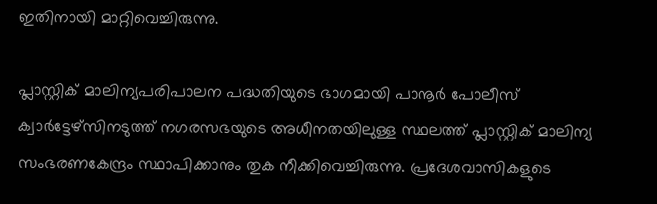ഇതിനായി മാറ്റിവെച്ചിരുന്നു.

പ്ലാസ്റ്റിക് മാലിന്യപരിപാലന പദ്ധതിയുടെ ഭാഗമായി പാനൂര്‍ പോലീസ് ക്വാര്‍ട്ടേഴ്സിനടുത്ത് നഗരസഭയുടെ അധീനതയിലുള്ള സ്ഥലത്ത് പ്ലാസ്റ്റിക് മാലിന്യ സംഭരണകേന്ദ്രം സ്ഥാപിക്കാനും തുക നീക്കിവെച്ചിരുന്നു. പ്രദേശവാസികളുടെ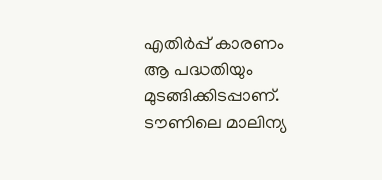എതിര്‍പ്പ് കാരണം ആ പദ്ധതിയും മുടങ്ങിക്കിടപ്പാണ്. ടൗണിലെ മാലിന്യ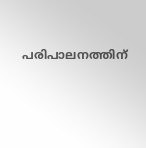പരിപാലനത്തിന്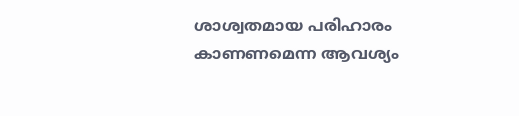ശാശ്വതമായ പരിഹാരം കാണണമെന്ന ആവശ്യം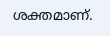ശക്തമാണ്.